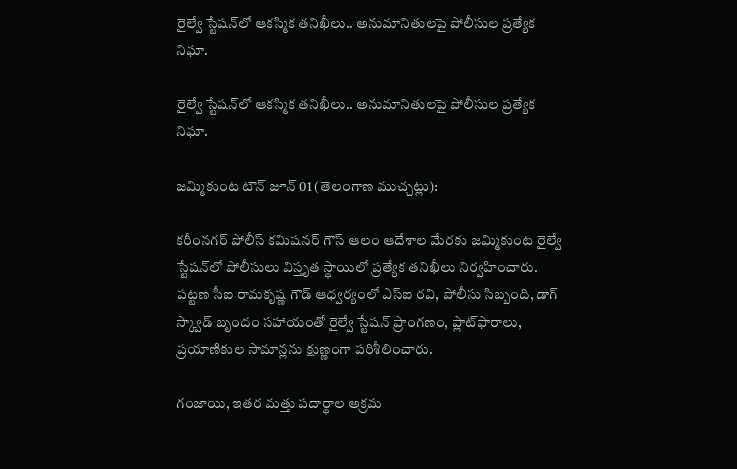రైల్వే స్టేషన్‌లో ఆకస్మిక తనిఖీలు.. అనుమానితులపై పోలీసుల ప్రత్యేక నిఘా.

రైల్వే స్టేషన్‌లో ఆకస్మిక తనిఖీలు.. అనుమానితులపై పోలీసుల ప్రత్యేక నిఘా.

జమ్మికుంట టౌన్ జూన్ 01 (తెలంగాణ ముచ్చట్లు):

కరీంనగర్ పోలీస్ కమిషనర్ గౌస్ ఆలం ఆదేశాల మేరకు జమ్మికుంట రైల్వే స్టేషన్‌లో పోలీసులు విస్తృత స్థాయిలో ప్రత్యేక తనిఖీలు నిర్వహించారు. పట్టణ సీఐ రామకృష్ణ గౌడ్ ఆధ్వర్యంలో ఎస్‌ఐ రవి, పోలీసు సిబ్బంది, డాగ్ స్క్వాడ్ బృందం సహాయంతో రైల్వే స్టేషన్ ప్రాంగణం, ప్లాట్‌ఫారాలు, ప్రయాణికుల సామాన్లను క్షుణ్ణంగా పరిశీలించారు.

గంజాయి, ఇతర మత్తు పదార్థాల అక్రమ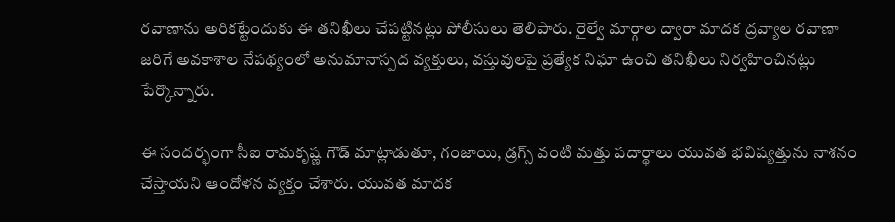రవాణాను అరికట్టేందుకు ఈ తనిఖీలు చేపట్టినట్లు పోలీసులు తెలిపారు. రైల్వే మార్గాల ద్వారా మాదక ద్రవ్యాల రవాణా జరిగే అవకాశాల నేపథ్యంలో అనుమానాస్పద వ్యక్తులు, వస్తువులపై ప్రత్యేక నిఘా ఉంచి తనిఖీలు నిర్వహించినట్లు పేర్కొన్నారు.

ఈ సందర్భంగా సీఐ రామకృష్ణ గౌడ్ మాట్లాడుతూ, గంజాయి, డ్రగ్స్ వంటి మత్తు పదార్థాలు యువత భవిష్యత్తును నాశనం చేస్తాయని ఆందోళన వ్యక్తం చేశారు. యువత మాదక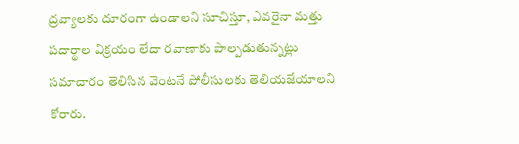ద్రవ్యాలకు దూరంగా ఉండాలని సూచిస్తూ, ఎవరైనా మత్తు పదార్థాల విక్రయం లేదా రవాణాకు పాల్పడుతున్నట్లు సమాచారం తెలిసిన వెంటనే పోలీసులకు తెలియజేయాలని కోరారు.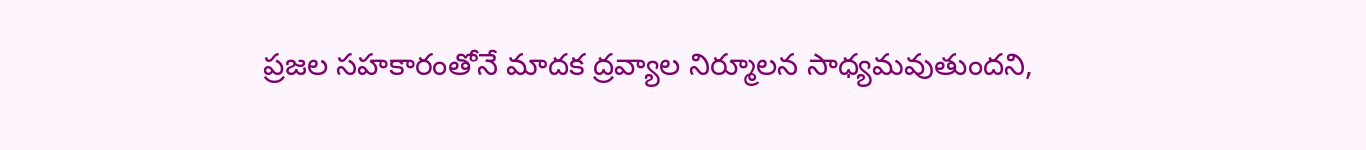ప్రజల సహకారంతోనే మాదక ద్రవ్యాల నిర్మూలన సాధ్యమవుతుందని,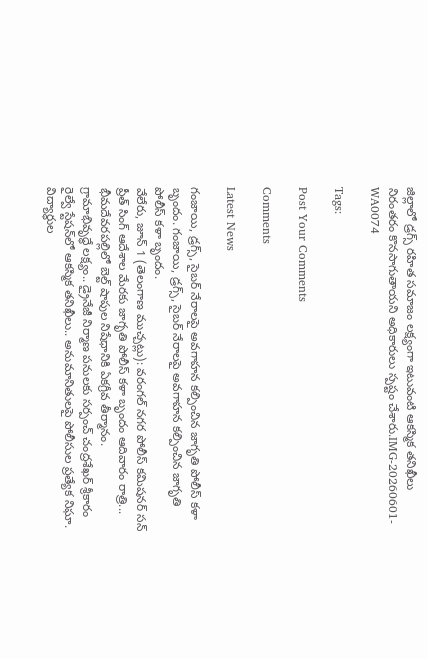జిల్లాలో డ్రగ్స్ రహిత సమాజం లక్ష్యంగా ఇటువంటి ఆకస్మిక తనిఖీలు నిరంతరం కొనసాగుతాయని అధికారులు స్పష్టం చేశారు.IMG-20260601-WA0074

Tags:

Post Your Comments

Comments

Latest News

గంజాయి, డ్రగ్స్‌, సైబర్ నేరాలపై అవగాహన కల్పించిన జాగృతి పోలీస్ కళా బృందం. గంజాయి, డ్రగ్స్‌, సైబర్ నేరాలపై అవగాహన కల్పించిన జాగృతి పోలీస్ కళా బృందం.
వేలేరు, జూన్ 1 (తెలంగాణ ముచ్చట్లు): వరంగల్ నగర పోలీస్ కమిషనర్ సన్ ప్రీత్ సింగ్ ఆదేశాల మేరకు జాగృతి పోలీస్ కళా బృందం ఆదివారం రాత్రి...
భీమదేవరపల్లిలో బెల్ట్ షాపుల నిషేధానికి ఏకగ్రీవ తీర్మానం.
గ్రామాభివృద్ధే లక్ష్యం.. డ్రైనేజీ నిర్మాణ పనులకు సర్పంచ్ చంద్రశేఖర్ శ్రీకారం
రైల్వే స్టేషన్‌లో ఆకస్మిక తనిఖీలు.. అనుమానితులపై పోలీసుల ప్రత్యేక నిఘా.
విద్యార్థుల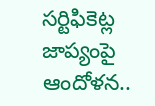సర్టిఫికెట్ల జాప్యంపై ఆందోళన..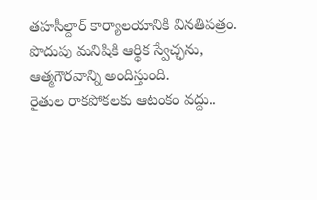తహసీల్దార్ కార్యాలయానికి వినతిపత్రం.
పొదుపు మనిషికి ఆర్థిక స్వేచ్ఛను, ఆత్మగౌరవాన్ని అందిస్తుంది.
రైతుల రాకపోకలకు ఆటంకం వద్దు..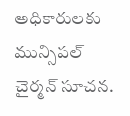అధికారులకు మున్సిపల్ చైర్మన్ సూచన.